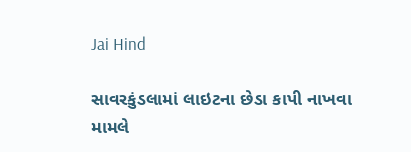Jai Hind

સાવરકુંડલામાં લાઇટના છેડા કાપી નાખવા મામલે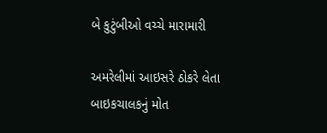બે કુટુંબીઓ વચ્ચે મારામારી

અમરેલીમાં આઇસરે ઠોકરે લેતા બાઇકચાલકનું મોત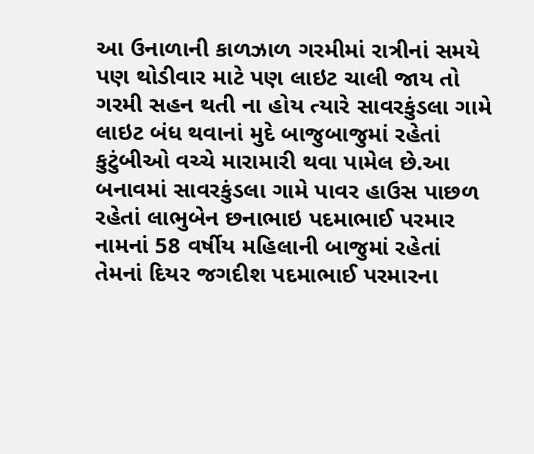આ ઉનાળાની કાળઝાળ ગરમીમાં રાત્રીનાં સમયે પણ થોડીવાર માટે પણ લાઇટ ચાલી જાય તો ગરમી સહન થતી ના હોય ત્યારે સાવરકુંડલા ગામે લાઇટ બંધ થવાનાં મુદે બાજુબાજુમાં રહેતાં કુટુંબીઓ વચ્ચે મારામારી થવા પામેલ છે.આ બનાવમાં સાવરકુંડલા ગામે પાવર હાઉસ પાછળ રહેતાં લાભુબેન છનાભાઇ પદમાભાઈ પરમાર નામનાં 58 વર્ષીય મહિલાની બાજુમાં રહેતાં તેમનાં દિયર જગદીશ પદમાભાઈ પરમારના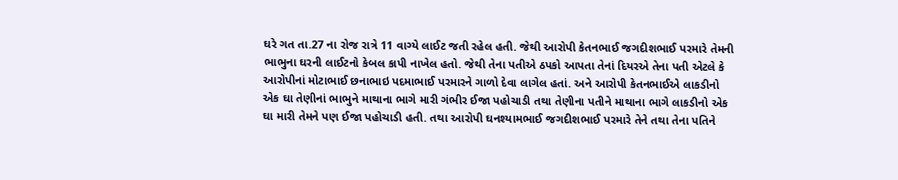ઘરે ગત તા.27 ના રોજ રાત્રે 11 વાગ્યે લાઈટ જતી રહેલ હતી. જેથી આરોપી કેતનભાઈ જગદીશભાઈ પરમારે તેમની ભાભુના ઘરની લાઈટનો કેબલ કાપી નાખેલ હતો. જેથી તેના પતીએ ઠપકો આપતા તેનાં દિયરએ તેના પતી એટલે કે આરોપીનાં મોટાભાઈ છનાભાઇ પદમાભાઈ પરમારને ગાળો દેવા લાગેલ હતાં. અને આરોપી કેતનભાઈએ લાકડીનો એક ઘા તેણીનાં ભાભુને માથાના ભાગે મારી ગંભીર ઈજા પહોચાડી તથા તેણીના પતીને માથાના ભાગે લાકડીનો એક ઘા મારી તેમને પણ ઈજા પહોચાડી હતી. તથા આરોપી ઘનશ્યામભાઈ જગદીશભાઈ પરમારે તેને તથા તેના પતિને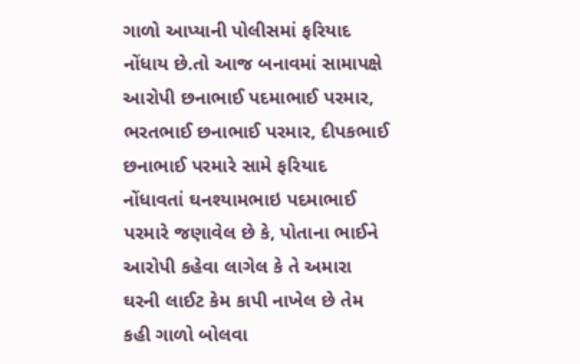ગાળો આપ્યાની પોલીસમાં ફરિયાદ નોંધાય છે.તો આજ બનાવમાં સામાપક્ષે આરોપી છનાભાઈ પદમાભાઈ પરમાર, ભરતભાઈ છનાભાઈ પરમાર, દીપકભાઈ છનાભાઈ પરમારે સામે ફરિયાદ નોંધાવતાં ઘનશ્યામભાઇ પદમાભાઈ પરમારે જણાવેલ છે કે, પોતાના ભાઈને આરોપી કહેવા લાગેલ કે તે અમારા ઘરની લાઈટ કેમ કાપી નાખેલ છે તેમ કહી ગાળો બોલવા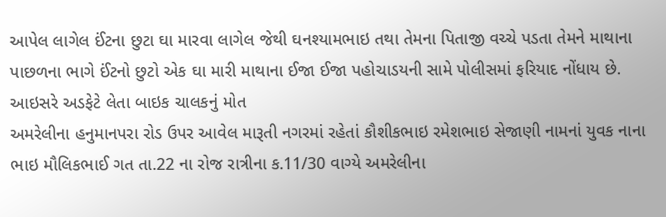આપેલ લાગેલ ઈંટના છુટા ઘા મારવા લાગેલ જેથી ઘનશ્યામભાઇ તથા તેમના પિતાજી વચ્ચે પડતા તેમને માથાના પાછળના ભાગે ઈંટનો છુટો એક ઘા મારી માથાના ઈજા ઈજા પહોચાડયની સામે પોલીસમાં ફરિયાદ નોંધાય છે.
આઇસરે અડફેટે લેતા બાઇક ચાલકનું મોત
અમરેલીના હનુમાનપરા રોડ ઉપર આવેલ મારૂતી નગરમાં રહેતાં કૌશીકભાઇ રમેશભાઇ સેજાણી નામનાં યુવક નાના ભાઇ મૌલિકભાઈ ગત તા.22 ના રોજ રાત્રીના ક.11/30 વાગ્યે અમરેલીના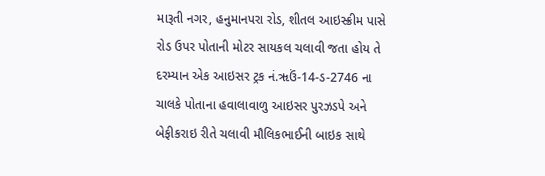મારૂતી નગર, હનુમાનપરા રોડ, શીતલ આઇસ્ક્રીમ પાસે રોડ ઉપર પોતાની મોટર સાયકલ ચલાવી જતા હોય તે દરમ્યાન એક આઇસર ટ્રક નં.ૠઉં-14-ડ-2746 ના ચાલકે પોતાના હવાલાવાળુ આઇસર પુરઝડપે અને બેફીકરાઇ રીતે ચલાવી મૌલિકભાઈની બાઇક સાથે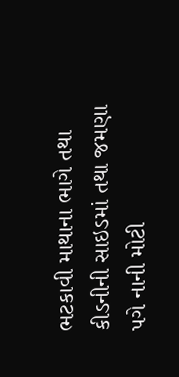ભટકાવી માથાના ભાગે તથા કીડનીની સાઇડમાં તથા જમણા પગે નાની મોટી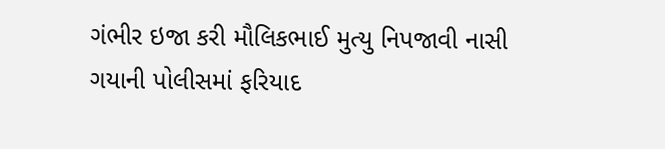ગંભીર ઇજા કરી મૌલિકભાઈ મુત્યુ નિપજાવી નાસી ગયાની પોલીસમાં ફરિયાદ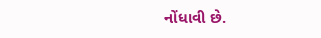નોંધાવી છે.